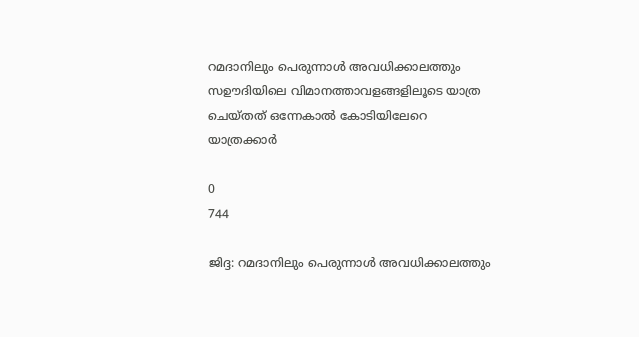റമദാനിലും പെരുന്നാള്‍ അവധിക്കാലത്തും സഊദിയിലെ വിമാനത്താവളങ്ങളിലൂടെ യാത്ര ചെയ്തത് ഒന്നേകാല്‍ കോടിയിലേറെ യാത്രക്കാര്‍

0
744

ജിദ്ദ: റമദാനിലും പെരുന്നാള്‍ അവധിക്കാലത്തും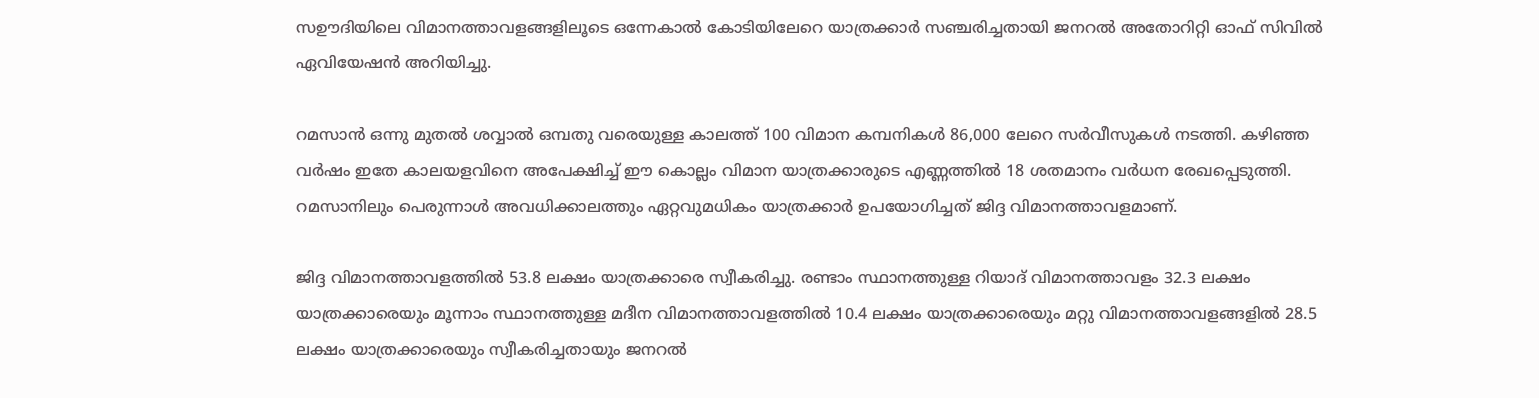സഊദിയിലെ വിമാനത്താവളങ്ങളിലൂടെ ഒന്നേകാല്‍ കോടിയിലേറെ യാത്രക്കാര്‍ സഞ്ചരിച്ചതായി ജനറല്‍ അതോറിറ്റി ഓഫ് സിവില്‍ ഏവിയേഷന്‍ അറിയിച്ചു.

റമസാന്‍ ഒന്നു മുതല്‍ ശവ്വാല്‍ ഒമ്പതു വരെയുള്ള കാലത്ത് 100 വിമാന കമ്പനികള്‍ 86,000 ലേറെ സര്‍വീസുകള്‍ നടത്തി. കഴിഞ്ഞ വര്‍ഷം ഇതേ കാലയളവിനെ അപേക്ഷിച്ച് ഈ കൊല്ലം വിമാന യാത്രക്കാരുടെ എണ്ണത്തില്‍ 18 ശതമാനം വര്‍ധന രേഖപ്പെടുത്തി.
റമസാനിലും പെരുന്നാള്‍ അവധിക്കാലത്തും ഏറ്റവുമധികം യാത്രക്കാര്‍ ഉപയോഗിച്ചത് ജിദ്ദ വിമാനത്താവളമാണ്.

ജിദ്ദ വിമാനത്താവളത്തിൽ 53.8 ലക്ഷം യാത്രക്കാരെ സ്വീകരിച്ചു. രണ്ടാം സ്ഥാനത്തുള്ള റിയാദ് വിമാനത്താവളം 32.3 ലക്ഷം യാത്രക്കാരെയും മൂന്നാം സ്ഥാനത്തുള്ള മദീന വിമാനത്താവളത്തിൽ 10.4 ലക്ഷം യാത്രക്കാരെയും മറ്റു വിമാനത്താവളങ്ങളില്‍ 28.5 ലക്ഷം യാത്രക്കാരെയും സ്വീകരിച്ചതായും ജനറല്‍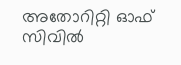അതോറിറ്റി ഓഫ് സിവില്‍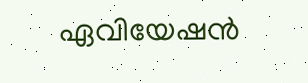ഏവിയേഷന്‍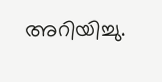അറിയിച്ചു.